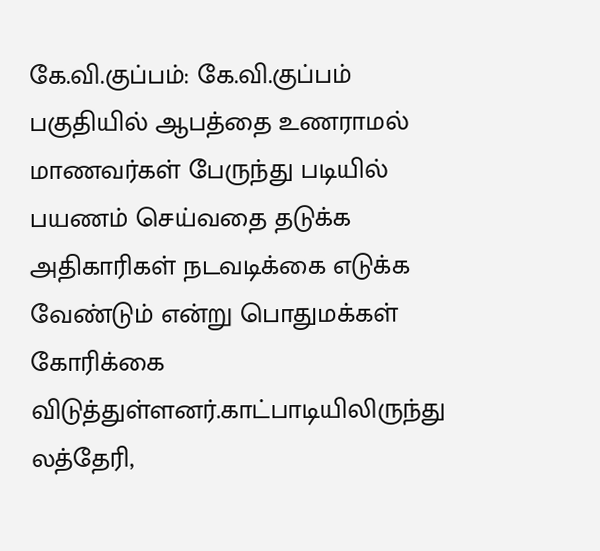கே.வி.குப்பம்: கே.வி.குப்பம் பகுதியில் ஆபத்தை உணராமல் மாணவர்கள் பேருந்து படியில் பயணம் செய்வதை தடுக்க அதிகாரிகள் நடவடிக்கை எடுக்க வேண்டும் என்று பொதுமக்கள் கோரிக்கை விடுத்துள்ளனர்.காட்பாடியிலிருந்து லத்தேரி,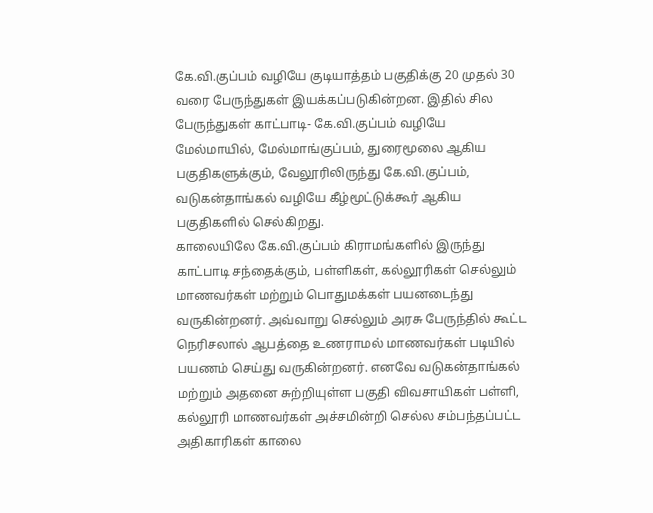கே.வி.குப்பம் வழியே குடியாத்தம் பகுதிக்கு 20 முதல் 30 வரை பேருந்துகள் இயக்கப்படுகின்றன. இதில் சில பேருந்துகள் காட்பாடி- கே.வி.குப்பம் வழியே மேல்மாயில், மேல்மாங்குப்பம், துரைமூலை ஆகிய பகுதிகளுக்கும், வேலூரிலிருந்து கே.வி.குப்பம், வடுகன்தாங்கல் வழியே கீழ்மூட்டுக்கூர் ஆகிய பகுதிகளில் செல்கிறது.
காலையிலே கே.வி.குப்பம் கிராமங்களில் இருந்து காட்பாடி சந்தைக்கும், பள்ளிகள், கல்லூரிகள் செல்லும் மாணவர்கள் மற்றும் பொதுமக்கள் பயனடைந்து வருகின்றனர். அவ்வாறு செல்லும் அரசு பேருந்தில் கூட்ட நெரிசலால் ஆபத்தை உணராமல் மாணவர்கள் படியில் பயணம் செய்து வருகின்றனர். எனவே வடுகன்தாங்கல் மற்றும் அதனை சுற்றியுள்ள பகுதி விவசாயிகள் பள்ளி, கல்லூரி மாணவர்கள் அச்சமின்றி செல்ல சம்பந்தப்பட்ட அதிகாரிகள் காலை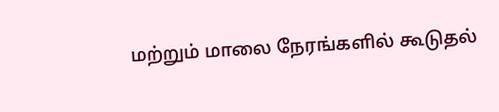மற்றும் மாலை நேரங்களில் கூடுதல்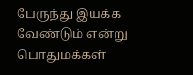பேருந்து இயக்க வேண்டும் என்று பொதுமக்கள்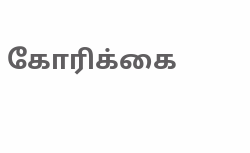கோரிக்கை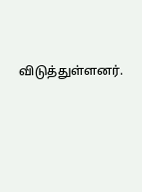விடுத்துள்ளனர்.